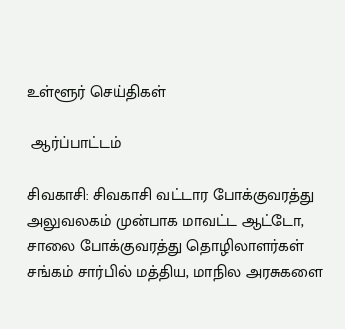உள்ளூர் செய்திகள்

 ஆர்ப்பாட்டம்

சிவகாசி: சிவகாசி வட்டார போக்குவரத்து அலுவலகம் முன்பாக மாவட்ட ஆட்டோ, சாலை போக்குவரத்து தொழிலாளர்கள் சங்கம் சார்பில் மத்திய, மாநில அரசுகளை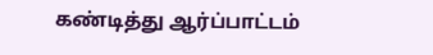கண்டித்து ஆர்ப்பாட்டம்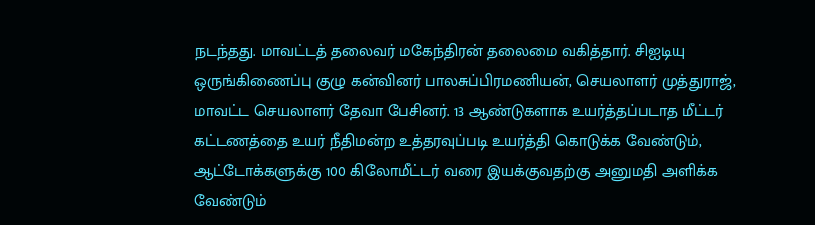நடந்தது. மாவட்டத் தலைவர் மகேந்திரன் தலைமை வகித்தார். சிஐடியு ஒருங்கிணைப்பு குழு கன்வினர் பாலசுப்பிரமணியன், செயலாளர் முத்துராஜ், மாவட்ட செயலாளர் தேவா பேசினர். 13 ஆண்டுகளாக உயர்த்தப்படாத மீட்டர் கட்டணத்தை உயர் நீதிமன்ற உத்தரவுப்படி உயர்த்தி கொடுக்க வேண்டும், ஆட்டோக்களுக்கு 100 கிலோமீட்டர் வரை இயக்குவதற்கு அனுமதி அளிக்க வேண்டும்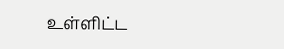உள்ளிட்ட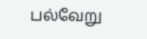பல்வேறு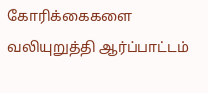கோரிக்கைகளை வலியுறுத்தி ஆர்ப்பாட்டம்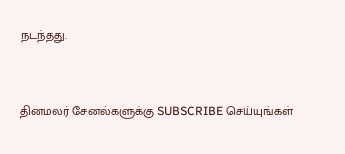நடந்தது.


தினமலர் சேனல்களுக்கு SUBSCRIBE செய்யுங்கள்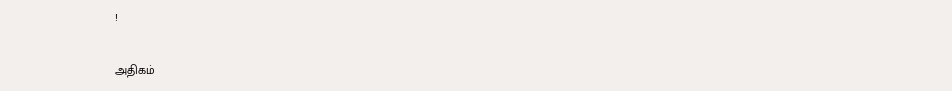!

அதிகம்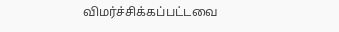விமர்ச்சிக்கப்பட்டவை